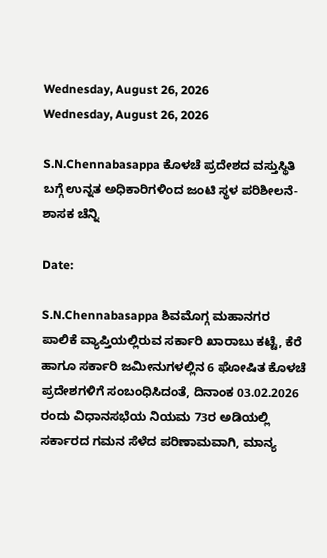Wednesday, August 26, 2026
Wednesday, August 26, 2026

S.N.Chennabasappa ಕೊಳಚೆ ಪ್ರದೇಶದ ವಸ್ತುಸ್ಥಿತಿ ಬಗ್ಗೆ ಉನ್ನತ ಅಧಿಕಾರಿಗಳಿಂದ ಜಂಟಿ ಸ್ಥಳ ಪರಿಶೀಲನೆ- ಶಾಸಕ ಚೆನ್ನಿ

Date:

S.N.Chennabasappa ಶಿವಮೊಗ್ಗ ಮಹಾನಗರ ಪಾಲಿಕೆ ವ್ಯಾಪ್ತಿಯಲ್ಲಿರುವ ಸರ್ಕಾರಿ ಖಾರಾಬು ಕಟ್ಟೆ, ಕೆರೆ ಹಾಗೂ ಸರ್ಕಾರಿ ಜಮೀನುಗಳಲ್ಲಿನ 6 ಘೋಷಿತ ಕೊಳಚೆ ಪ್ರದೇಶಗಳಿಗೆ ಸಂಬಂಧಿಸಿದಂತೆ, ದಿನಾಂಕ 03.02.2026 ರಂದು ವಿಧಾನಸಭೆಯ ನಿಯಮ 73ರ ಅಡಿಯಲ್ಲಿ ಸರ್ಕಾರದ ಗಮನ ಸೆಳೆದ ಪರಿಣಾಮವಾಗಿ, ಮಾನ್ಯ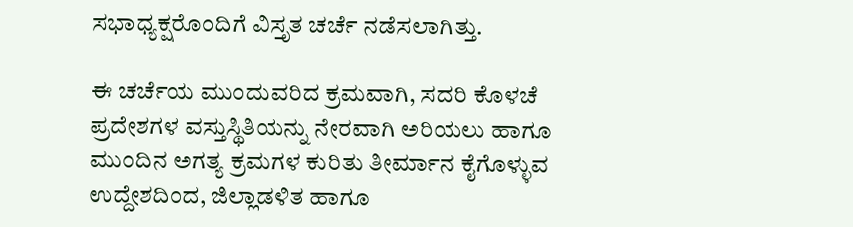ಸಭಾಧ್ಯಕ್ಷರೊಂದಿಗೆ ವಿಸ್ತೃತ ಚರ್ಚೆ ನಡೆಸಲಾಗಿತ್ತು.

ಈ ಚರ್ಚೆಯ ಮುಂದುವರಿದ ಕ್ರಮವಾಗಿ, ಸದರಿ ಕೊಳಚೆ ಪ್ರದೇಶಗಳ ವಸ್ತುಸ್ಥಿತಿಯನ್ನು ನೇರವಾಗಿ ಅರಿಯಲು ಹಾಗೂ ಮುಂದಿನ ಅಗತ್ಯ ಕ್ರಮಗಳ ಕುರಿತು ತೀರ್ಮಾನ ಕೈಗೊಳ್ಳುವ ಉದ್ದೇಶದಿಂದ, ಜಿಲ್ಲಾಡಳಿತ ಹಾಗೂ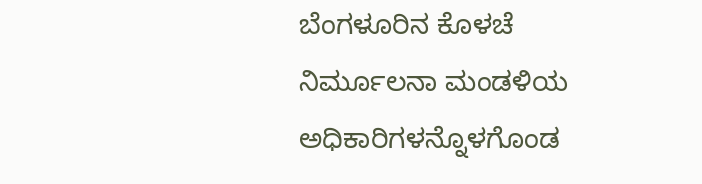ಬೆಂಗಳೂರಿನ ಕೊಳಚೆ ನಿರ್ಮೂಲನಾ ಮಂಡಳಿಯ ಅಧಿಕಾರಿಗಳನ್ನೊಳಗೊಂಡ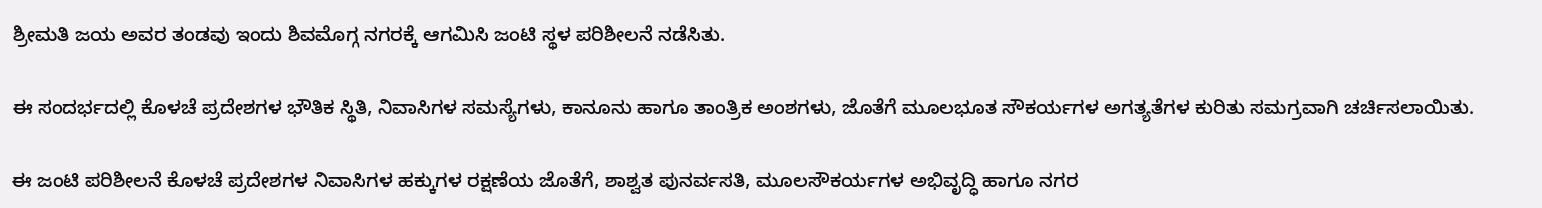ಶ್ರೀಮತಿ ಜಯ ಅವರ ತಂಡವು ಇಂದು ಶಿವಮೊಗ್ಗ ನಗರಕ್ಕೆ ಆಗಮಿಸಿ ಜಂಟಿ ಸ್ಥಳ ಪರಿಶೀಲನೆ ನಡೆಸಿತು.

ಈ ಸಂದರ್ಭದಲ್ಲಿ ಕೊಳಚೆ ಪ್ರದೇಶಗಳ ಭೌತಿಕ ಸ್ಥಿತಿ, ನಿವಾಸಿಗಳ ಸಮಸ್ಯೆಗಳು, ಕಾನೂನು ಹಾಗೂ ತಾಂತ್ರಿಕ ಅಂಶಗಳು, ಜೊತೆಗೆ ಮೂಲಭೂತ ಸೌಕರ್ಯಗಳ ಅಗತ್ಯತೆಗಳ ಕುರಿತು ಸಮಗ್ರವಾಗಿ ಚರ್ಚಿಸಲಾಯಿತು.

ಈ ಜಂಟಿ ಪರಿಶೀಲನೆ ಕೊಳಚೆ ಪ್ರದೇಶಗಳ ನಿವಾಸಿಗಳ ಹಕ್ಕುಗಳ ರಕ್ಷಣೆಯ ಜೊತೆಗೆ, ಶಾಶ್ವತ ಪುನರ್ವಸತಿ, ಮೂಲಸೌಕರ್ಯಗಳ ಅಭಿವೃದ್ಧಿ ಹಾಗೂ ನಗರ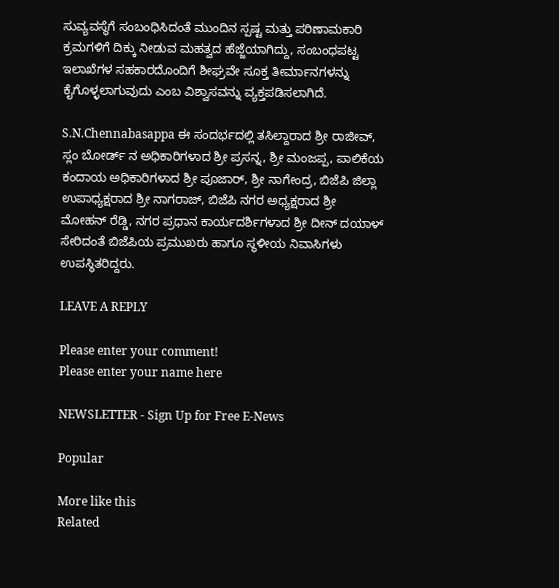ಸುವ್ಯವಸ್ಥೆಗೆ ಸಂಬಂಧಿಸಿದಂತೆ ಮುಂದಿನ ಸ್ಪಷ್ಟ ಮತ್ತು ಪರಿಣಾಮಕಾರಿ ಕ್ರಮಗಳಿಗೆ ದಿಕ್ಕು ನೀಡುವ ಮಹತ್ವದ ಹೆಜ್ಜೆಯಾಗಿದ್ದು, ಸಂಬಂಧಪಟ್ಟ ಇಲಾಖೆಗಳ ಸಹಕಾರದೊಂದಿಗೆ ಶೀಘ್ರವೇ ಸೂಕ್ತ ತೀರ್ಮಾನಗಳನ್ನು ಕೈಗೊಳ್ಳಲಾಗುವುದು ಎಂಬ ವಿಶ್ವಾಸವನ್ನು ವ್ಯಕ್ತಪಡಿಸಲಾಗಿದೆ.

S.N.Chennabasappa ಈ ಸಂದರ್ಭದಲ್ಲಿ ತಸಿಲ್ದಾರಾದ ಶ್ರೀ ರಾಜೀವ್, ಸ್ಲಂ ಬೋರ್ಡ್ ನ ಅಧಿಕಾರಿಗಳಾದ ಶ್ರೀ ಪ್ರಸನ್ನ, ಶ್ರೀ ಮಂಜಪ್ಪ, ಪಾಲಿಕೆಯ ಕಂದಾಯ ಅಧಿಕಾರಿಗಳಾದ ಶ್ರೀ ಪೂಜಾರ್, ಶ್ರೀ ನಾಗೇಂದ್ರ, ಬಿಜೆಪಿ ಜಿಲ್ಲಾ ಉಪಾಧ್ಯಕ್ಷರಾದ ಶ್ರೀ ನಾಗರಾಜ್, ಬಿಜೆಪಿ ನಗರ ಅಧ್ಯಕ್ಷರಾದ ಶ್ರೀ ಮೋಹನ್ ರೆಡ್ಡಿ, ನಗರ ಪ್ರಧಾನ ಕಾರ್ಯದರ್ಶಿಗಳಾದ ಶ್ರೀ ದೀನ್ ದಯಾಳ್ ಸೇರಿದಂತೆ ಬಿಜೆಪಿಯ ಪ್ರಮುಖರು ಹಾಗೂ ಸ್ಥಳೀಯ ನಿವಾಸಿಗಳು ಉಪಸ್ಥಿತರಿದ್ದರು.

LEAVE A REPLY

Please enter your comment!
Please enter your name here

NEWSLETTER - Sign Up for Free E-News

Popular

More like this
Related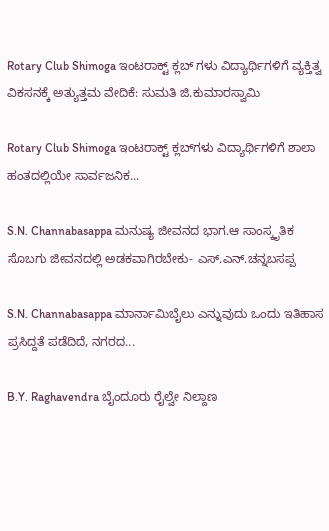Rotary Club Shimoga ಇಂಟರಾಕ್ಟ್ ಕ್ಲಬ್ ಗಳು ವಿದ್ಯಾರ್ಥಿಗಳಿಗೆ ವ್ಯಕ್ತಿತ್ವ ವಿಕಸನಕ್ಕೆ ಅತ್ಯುತ್ತಮ ವೇದಿಕೆ: ಸುಮತಿ ಜಿ.ಕುಮಾರಸ್ವಾಮಿ

Rotary Club Shimoga ಇಂಟರಾಕ್ಟ್ ಕ್ಲಬ್‌ಗಳು ವಿದ್ಯಾರ್ಥಿಗಳಿಗೆ ಶಾಲಾ ಹಂತದಲ್ಲಿಯೇ ಸಾರ್ವಜನಿಕ...

S.N. Channabasappa ಮನುಷ್ಯ ಜೀವನದ ಭಾಗ.ಆ ಸಾಂಸ್ಕೃತಿಕ ಸೊಬಗು ಜೀವನದಲ್ಲಿ ಅಡಕವಾಗಿರಬೇಕು- ಎಸ್.ಎನ್.ಚನ್ನಬಸಪ್ಪ

S.N. Channabasappa ಮಾರ್ನಾಮಿಬೈಲು ಎನ್ನುವುದು ಒಂದು ಇತಿಹಾಸ ಪ್ರಸಿದ್ದತೆ ಪಡೆದಿದೆ, ನಗರದ...

B.Y. Raghavendra ಬೈಂದೂರು ರೈಲ್ವೇ ನಿಲ್ದಾಣ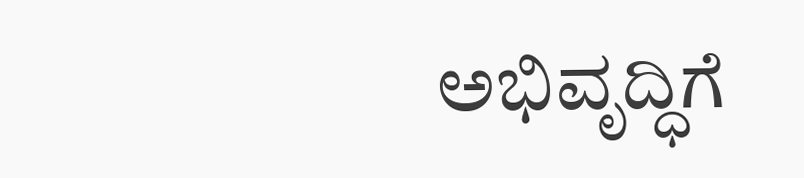ಅಭಿವೃದ್ಧಿಗೆ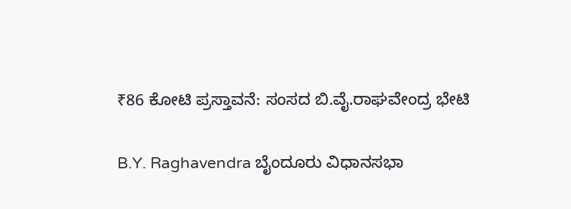₹86 ಕೋಟಿ ಪ್ರಸ್ತಾವನೆ: ಸಂಸದ ಬಿ.ವೈ.ರಾಘವೇಂದ್ರ ಭೇಟಿ

B.Y. Raghavendra ಬೈಂದೂರು ವಿಧಾನಸಭಾ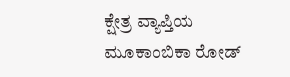ಕ್ಷೇತ್ರ ವ್ಯಾಪ್ತಿಯ ಮೂಕಾಂಬಿಕಾ ರೋಡ್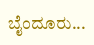ಬೈಂದೂರು...